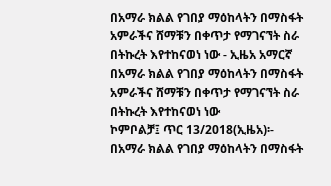በአማራ ክልል የገበያ ማዕከላትን በማስፋት አምራችና ሸማቹን በቀጥታ የማገናኘት ስራ በትኩረት እየተከናወነ ነው - ኢዜአ አማርኛ
በአማራ ክልል የገበያ ማዕከላትን በማስፋት አምራችና ሸማቹን በቀጥታ የማገናኘት ስራ በትኩረት እየተከናወነ ነው
ኮምቦልቻ፤ ጥር 13/2018(ኢዜአ)፡- በአማራ ክልል የገበያ ማዕከላትን በማስፋት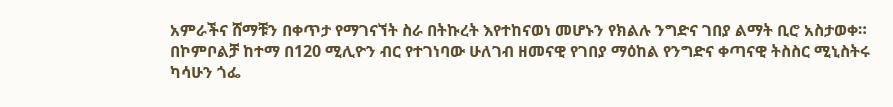አምራችና ሸማቹን በቀጥታ የማገናኘት ስራ በትኩረት እየተከናወነ መሆኑን የክልሉ ንግድና ገበያ ልማት ቢሮ አስታወቀ።
በኮምቦልቻ ከተማ በ120 ሚሊዮን ብር የተገነባው ሁለገብ ዘመናዊ የገበያ ማዕከል የንግድና ቀጣናዊ ትስስር ሚኒስትሩ ካሳሁን ጎፌ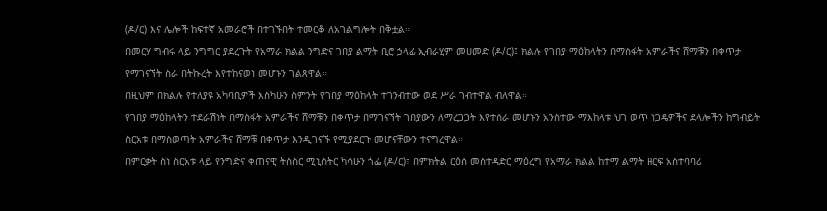(ዶ/ር) እና ሌሎች ከፍተኛ አመራሮች በተገኙበት ተመርቆ ለአገልግሎት በቅቷል።
በመርሃ ግብሩ ላይ ንግግር ያደረጉት የአማራ ክልል ንግድና ገበያ ልማት ቢሮ ኃላፊ ኢብራሂም መሀመድ (ዶ/ር)፤ ክልሉ የገበያ ማዕከላትን በማስፋት አምራችና ሸማቹን በቀጥታ የማገናኘት ስራ በትኩረት እየተከናወነ መሆኑን ገልጸዋል።
በዚህም በክልሉ የተለያዩ አካባቢዎች እስካሁን ስምንት የገበያ ማዕከላት ተገንብተው ወደ ሥራ ገብተዋል ብለዋል።
የገበያ ማዕከላትን ተደራሽነት በማስፋት አምራችና ሸማቹን በቀጥታ በማገናኘት ገበያውን ለማረጋጋት እየተሰራ መሆኑን አንስተው ማእከላቱ ህገ ወጥ ነጋዴዎችና ደላሎችን ከግብይት ስርአቱ በማስወጣት አምራችና ሸማቹ በቀጥታ እንዲገናኙ የሚያደርጉ መሆናቸውን ተናግረዋል።
በምርቃት ስነ ስርአቱ ላይ የንግድና ቀጠናዊ ትስስር ሚኒስትር ካሳሁን ጎፌ (ዶ/ር)፣ በምክትል ርዕሰ መስተዳድር ማዕረግ የአማራ ክልል ከተማ ልማት ዘርፍ አስተባባሪ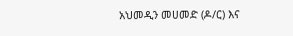አህመዲን መሀመድ (ዶ/ር) እና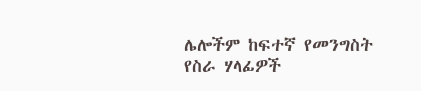ሌሎችም ከፍተኛ የመንግስት የስራ ሃላፊዎች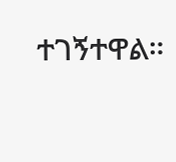ተገኝተዋል።